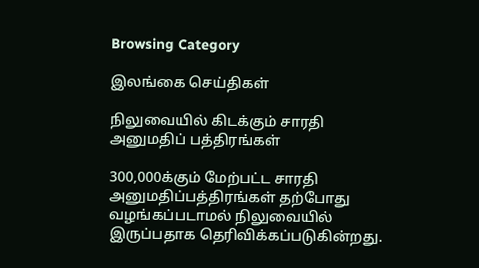Browsing Category

இலங்கை செய்திகள்

நிலுவையில் கிடக்கும் சாரதி அனுமதிப் பத்திரங்கள்

300,000க்கும் மேற்பட்ட சாரதி அனுமதிப்பத்திரங்கள் தற்போது வழங்கப்படாமல் நிலுவையில் இருப்பதாக தெரிவிக்கப்படுகின்றது.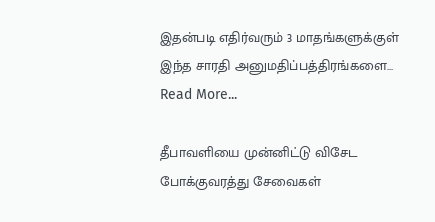இதன்படி எதிர்வரும் 3 மாதங்களுக்குள் இந்த சாரதி அனுமதிப்பத்திரங்களை…
Read More...

தீபாவளியை முன்னிட்டு விசேட போக்குவரத்து சேவைகள்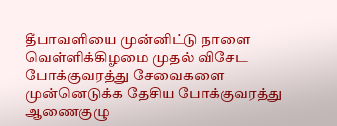தீபாவளியை முன்னிட்டு நாளை வெள்ளிக்கிழமை முதல் விசேட போக்குவரத்து சேவைகளை முன்னெடுக்க தேசிய போக்குவரத்து ஆணைகுழு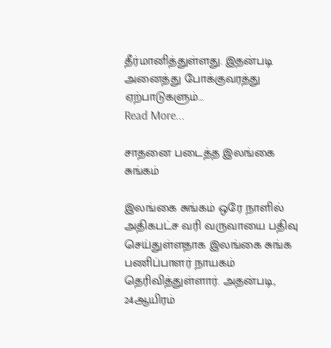தீர்மானித்துள்ளது. இதன்படி அனைத்து போக்குவரத்து ஏற்பாடுகளும்…
Read More...

சாதனை படைத்த இலங்கை சுங்கம்

இலங்கை சுங்கம் ஒரே நாளில் அதிகபட்ச வரி வருவாயை பதிவு செய்துள்ளதாக இலங்கை சுங்க பணிப்பாளர் நாயகம் தெரிவித்துள்ளார். அதன்படி, 24ஆயிரம்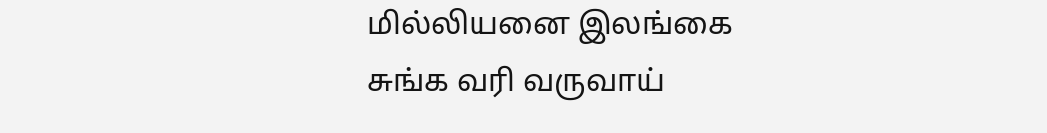மில்லியனை இலங்கை சுங்க வரி வருவாய்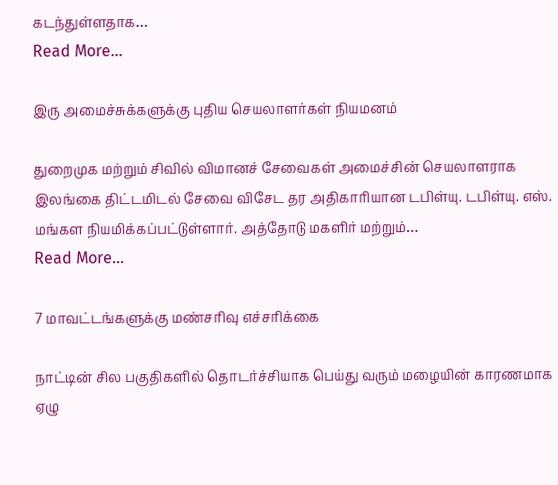கடந்துள்ளதாக…
Read More...

இரு அமைச்சுக்களுக்கு புதிய செயலாளர்கள் நியமனம்

துறைமுக மற்றும் சிவில் விமானச் சேவைகள் அமைச்சின் செயலாளராக இலங்கை திட்டமிடல் சேவை விசேட தர அதிகாரியான டபிள்யு. டபிள்யு. எஸ். மங்கள நியமிக்கப்பட்டுள்ளார். அத்தோடு மகளிர் மற்றும்…
Read More...

7 மாவட்டங்களுக்கு மண்சரிவு எச்சரிக்கை

நாட்டின் சில பகுதிகளில் தொடர்ச்சியாக பெய்து வரும் மழையின் காரணமாக ஏழு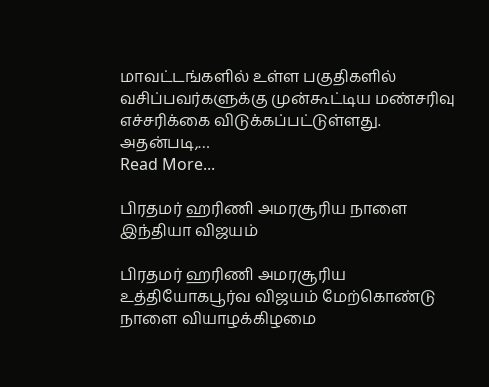மாவட்டங்களில் உள்ள பகுதிகளில் வசிப்பவர்களுக்கு முன்கூட்டிய மண்சரிவு எச்சரிக்கை விடுக்கப்பட்டுள்ளது. அதன்படி,…
Read More...

பிரதமர் ஹரிணி அமரசூரிய நாளை இந்தியா விஜயம்

பிரதமர் ஹரிணி அமரசூரிய உத்தியோகபூர்வ விஜயம் மேற்கொண்டு நாளை வியாழக்கிழமை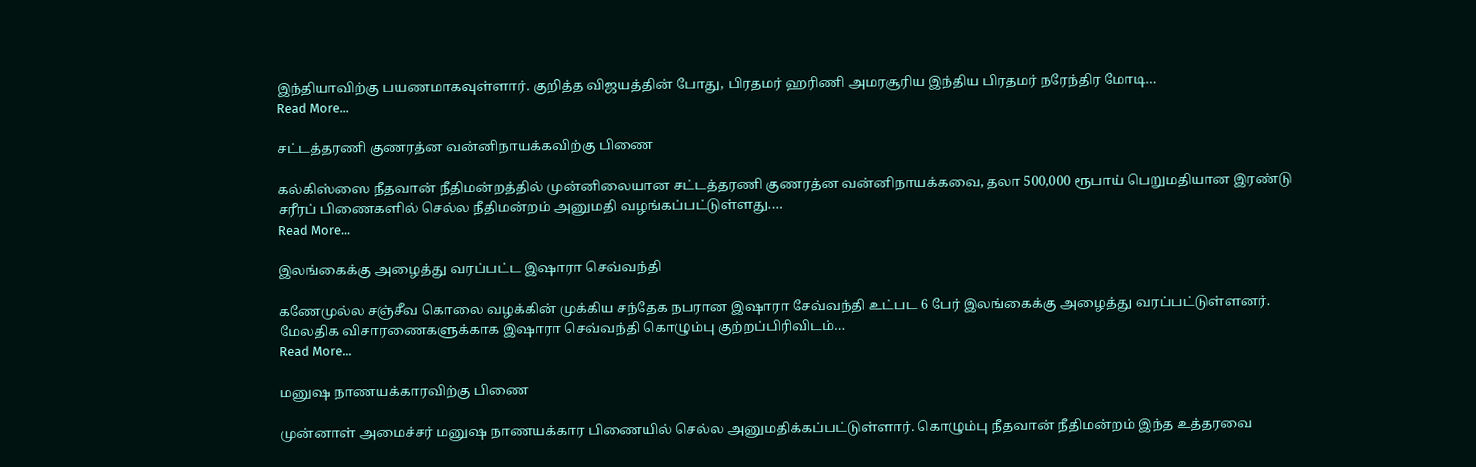இந்தியாவிற்கு பயணமாகவுள்ளார். குறித்த விஜயத்தின் போது, பிரதமர் ஹரிணி அமரசூரிய இந்திய பிரதமர் நரேந்திர மோடி…
Read More...

சட்டத்தரணி குணரத்ன வன்னிநாயக்கவிற்கு பிணை

கல்கிஸ்ஸை நீதவான் நீதிமன்றத்தில் முன்னிலையான சட்டத்தரணி குணரத்ன வன்னிநாயக்கவை, தலா 500,000 ரூபாய் பெறுமதியான இரண்டு சரீரப் பிணைகளில் செல்ல நீதிமன்றம் அனுமதி வழங்கப்பட்டுள்ளது.…
Read More...

இலங்கைக்கு அழைத்து வரப்பட்ட இஷாரா செவ்வந்தி

கணேமுல்ல சஞ்சீவ கொலை வழக்கின் முக்கிய சந்தேக நபரான இஷாரா சேவ்வந்தி உட்பட 6 பேர் இலங்கைக்கு அழைத்து வரப்பட்டுள்ளனர். மேலதிக விசாரணைகளுக்காக இஷாரா செவ்வந்தி கொழும்பு குற்றப்பிரிவிடம்…
Read More...

மனுஷ நாணயக்காரவிற்கு பிணை

முன்னாள் அமைச்சர் மனுஷ நாணயக்கார பிணையில் செல்ல அனுமதிக்கப்பட்டுள்ளார். கொழும்பு நீதவான் நீதிமன்றம் இந்த உத்தரவை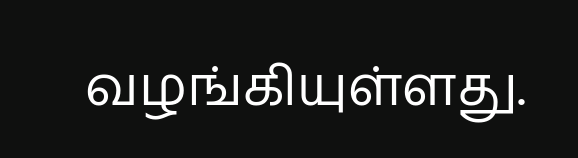வழங்கியுள்ளது.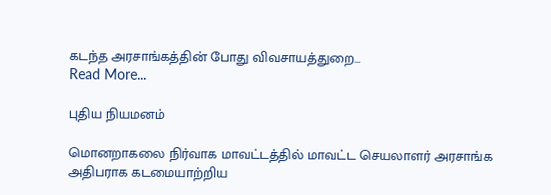கடந்த அரசாங்கத்தின் போது விவசாயத்துறை…
Read More...

புதிய நியமனம்

மொனறாகலை நிர்வாக மாவட்டத்தில் மாவட்ட செயலாளர் அரசாங்க அதிபராக கடமையாற்றிய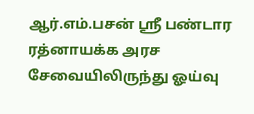ஆர்.எம்.பசன் ஸ்ரீ பண்டார ரத்னாயக்க அரச சேவையிலிருந்து ஓய்வு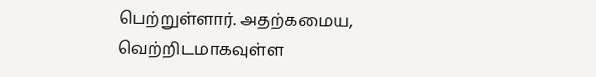பெற்றுள்ளார். அதற்கமைய, வெற்றிடமாகவுள்ள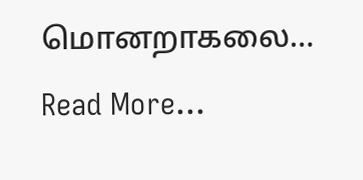மொனறாகலை…
Read More...